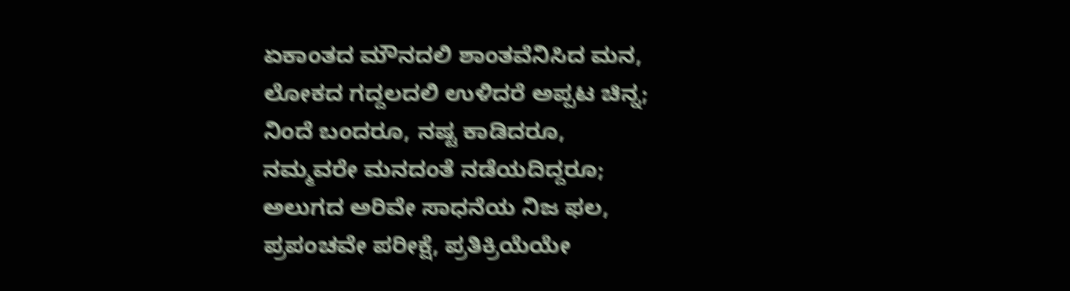ಏಕಾಂತದ ಮೌನದಲಿ ಶಾಂತವೆನಿಸಿದ ಮನ,
ಲೋಕದ ಗದ್ದಲದಲಿ ಉಳಿದರೆ ಅಪ್ಪಟ ಚಿನ್ನ;
ನಿಂದೆ ಬಂದರೂ, ನಷ್ಟ ಕಾಡಿದರೂ,
ನಮ್ಮವರೇ ಮನದಂತೆ ನಡೆಯದಿದ್ದರೂ;
ಅಲುಗದ ಅರಿವೇ ಸಾಧನೆಯ ನಿಜ ಫಲ,
ಪ್ರಪಂಚವೇ ಪರೀಕ್ಷೆ, ಪ್ರತಿಕ್ರಿಯೆಯೇ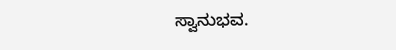ಸ್ವಾನುಭವ.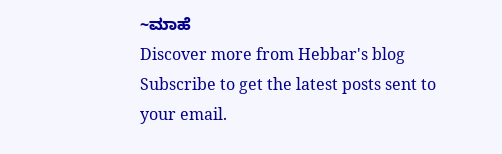~ಮಾಹೆ
Discover more from Hebbar's blog
Subscribe to get the latest posts sent to your email.